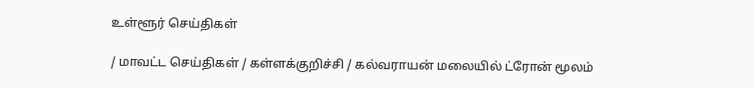உள்ளூர் செய்திகள்

/ மாவட்ட செய்திகள் / கள்ளக்குறிச்சி / கல்வராயன் மலையில் ட்ரோன் மூலம்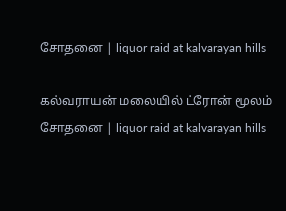சோதனை | liquor raid at kalvarayan hills

கல்வராயன் மலையில் ட்ரோன் மூலம் சோதனை | liquor raid at kalvarayan hills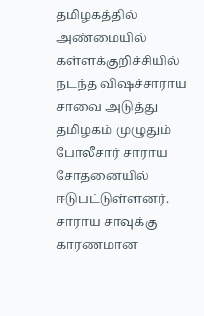தமிழகத்தில் அண்மையில் கள்ளக்குறிச்சியில் நடந்த விஷச்சாராய சாவை அடுத்து தமிழகம் முழுதும் போலீசார் சாராய சோதனையில் ஈடுபட்டுள்ளனர். சாராய சாவுக்கு காரணமான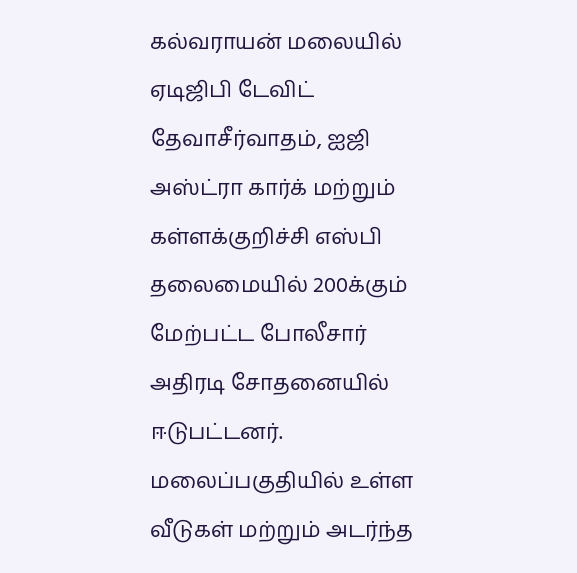கல்வராயன் மலையில் ஏடிஜிபி டேவிட் தேவாசீர்வாதம், ஐஜி அஸ்ட்ரா கார்க் மற்றும் கள்ளக்குறிச்சி எஸ்பி தலைமையில் 200க்கும் மேற்பட்ட போலீசார் அதிரடி சோதனையில் ஈடுபட்டனர். மலைப்பகுதியில் உள்ள வீடுகள் மற்றும் அடர்ந்த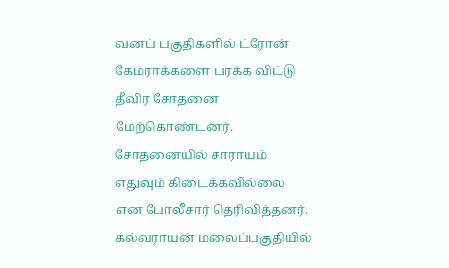வனப் பகுதிகளில் ட்ரோன் கேமராக்களை பரக்க விட்டு தீவிர சோதனை மேற்கொண்டனர். சோதனையில் சாராயம் எதுவும் கிடைக்கவில்லை என போலீசார் தெரிவித்தனர். கல்வராயன் மலைப்பகுதியில்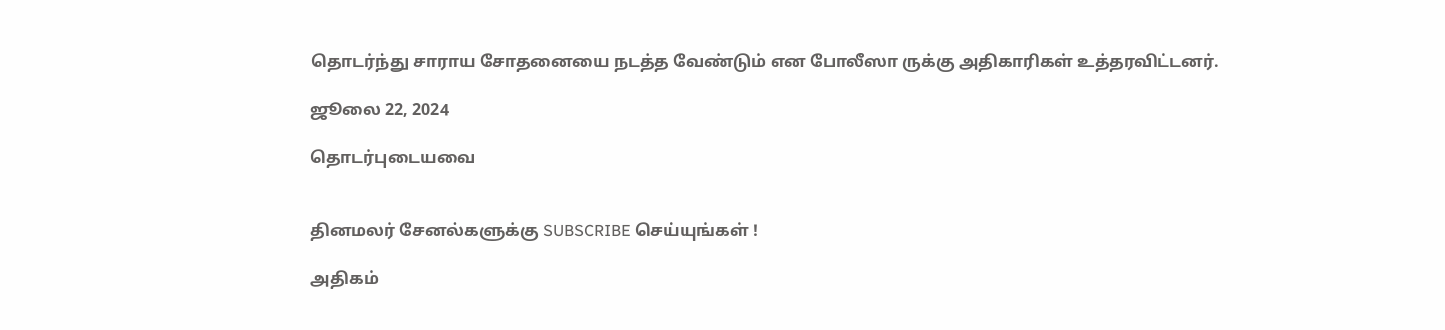தொடர்ந்து சாராய சோதனையை நடத்த வேண்டும் என போலீஸா ருக்கு அதிகாரிகள் உத்தரவிட்டனர்.

ஜூலை 22, 2024

தொடர்புடையவை


தினமலர் சேனல்களுக்கு SUBSCRIBE செய்யுங்கள் !

அதிகம்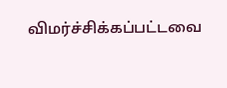விமர்ச்சிக்கப்பட்டவை